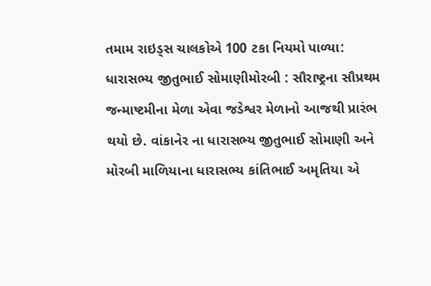તમામ રાઇડ્સ ચાલકોએ 100 ટકા નિયમો પાળ્યા: ધારાસભ્ય જીતુભાઈ સોમાણીમોરબી : સૌરાષ્ટ્રના સૌપ્રથમ જન્માષ્ટમીના મેળા એવા જડેશ્વર મેળાનો આજથી પ્રારંભ થયો છે. વાંકાનેર ના ધારાસભ્ય જીતુભાઈ સોમાણી અને મોરબી માળિયાના ધારાસભ્ય કાંતિભાઈ અમૃતિયા એ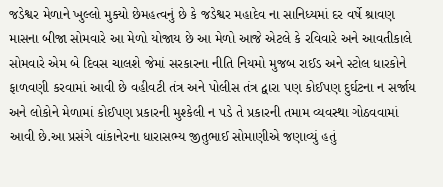જડેશ્વર મેળાને ખુલ્લો મુક્યો છેમહત્વનું છે કે જડેશ્વર મહાદેવ ના સાનિધ્યમાં દર વર્ષે શ્રાવણ માસના બીજા સોમવારે આ મેળો યોજાય છે આ મેળો આજે એટલે કે રવિવારે અને આવતીકાલે સોમવારે એમ બે દિવસ ચાલશે જેમાં સરકારના નીતિ નિયમો મુજબ રાઈડ અને સ્ટોલ ધારકોને ફાળવણી કરવામાં આવી છે વહીવટી તંત્ર અને પોલીસ તંત્ર દ્વારા પણ કોઈપણ દુર્ઘટના ન સર્જાય અને લોકોને મેળામાં કોઈપણ પ્રકારની મુશ્કેલી ન પડે તે પ્રકારની તમામ વ્યવસ્થા ગોઠવવામાં આવી છે.આ પ્રસંગે વાંકાનેરના ધારાસભ્ય જીતુભાઈ સોમાણીએ જણાવ્યું હતું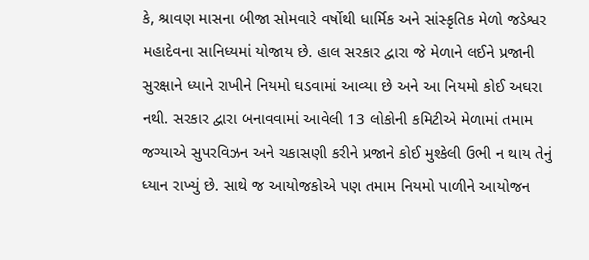કે, શ્રાવણ માસના બીજા સોમવારે વર્ષોથી ધાર્મિક અને સાંસ્કૃતિક મેળો જડેશ્વર મહાદેવના સાનિધ્યમાં યોજાય છે. હાલ સરકાર દ્વારા જે મેળાને લઈને પ્રજાની સુરક્ષાને ધ્યાને રાખીને નિયમો ઘડવામાં આવ્યા છે અને આ નિયમો કોઈ અઘરા નથી. સરકાર દ્વારા બનાવવામાં આવેલી 13 લોકોની કમિટીએ મેળામાં તમામ જગ્યાએ સુપરવિઝન અને ચકાસણી કરીને પ્રજાને કોઈ મુશ્કેલી ઉભી ન થાય તેનું ધ્યાન રાખ્યું છે. સાથે જ આયોજકોએ પણ તમામ નિયમો પાળીને આયોજન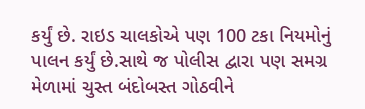કર્યું છે. રાઇડ ચાલકોએ પણ 100 ટકા નિયમોનું પાલન કર્યું છે.સાથે જ પોલીસ દ્વારા પણ સમગ્ર મેળામાં ચુસ્ત બંદોબસ્ત ગોઠવીને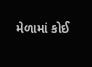મેળામાં કોઈ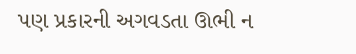પણ પ્રકારની અગવડતા ઊભી ન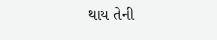થાય તેની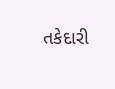તકેદારી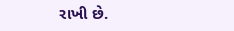રાખી છે.